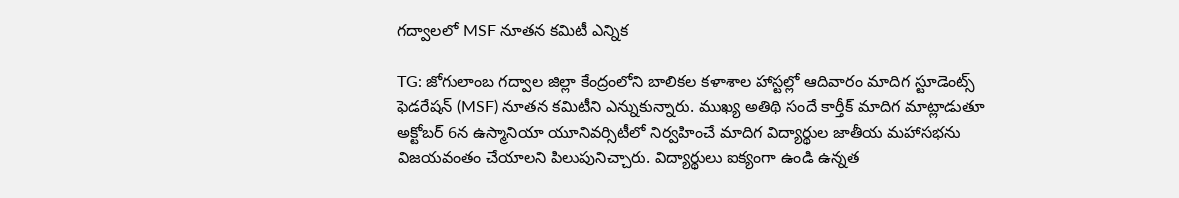గద్వాలలో MSF నూతన కమిటీ ఎన్నిక

TG: జోగులాంబ గద్వాల జిల్లా కేంద్రంలోని బాలికల కళాశాల హాస్టల్లో ఆదివారం మాదిగ స్టూడెంట్స్ ఫెడరేషన్ (MSF) నూతన కమిటీని ఎన్నుకున్నారు. ముఖ్య అతిథి సందే కార్తీక్ మాదిగ మాట్లాడుతూ అక్టోబర్ 6న ఉస్మానియా యూనివర్సిటీలో నిర్వహించే మాదిగ విద్యార్థుల జాతీయ మహాసభను విజయవంతం చేయాలని పిలుపునిచ్చారు. విద్యార్థులు ఐక్యంగా ఉండి ఉన్నత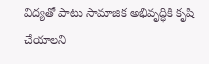విద్యతో పాటు సామాజిక అభివృద్ధికి కృషి చేయాలని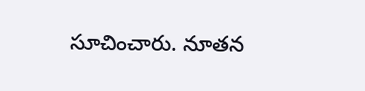సూచించారు. నూతన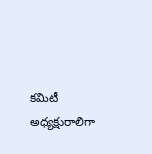కమిటీ అధ్యక్షురాలిగా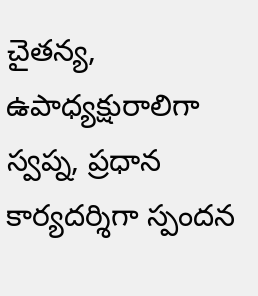చైతన్య, ఉపాధ్యక్షురాలిగా స్వప్న, ప్రధాన కార్యదర్శిగా స్పందన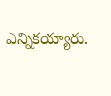ఎన్నికయ్యారు.